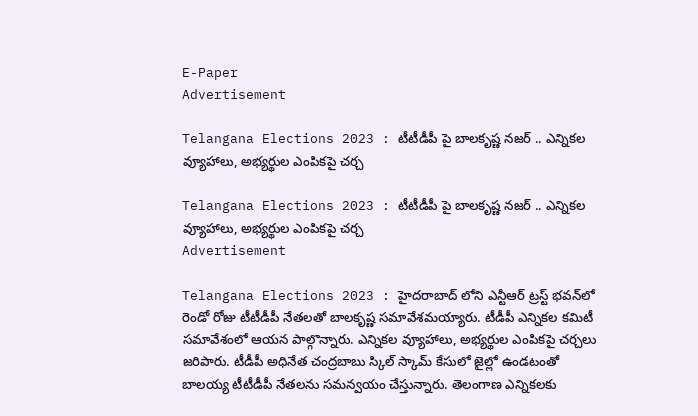E-Paper
Advertisement

Telangana Elections 2023 : టీటీడీపీ పై బాలకృష్ణ నజర్ .. ఎన్నికల వ్యూహాలు, అభ్యర్థుల ఎంపికపై చర్చ

Telangana Elections 2023 : టీటీడీపీ పై బాలకృష్ణ నజర్ .. ఎన్నికల వ్యూహాలు, అభ్యర్థుల ఎంపికపై చర్చ
Advertisement

Telangana Elections 2023 : హైదరాబాద్‌ లోని ఎన్టీఆర్ ట్రస్ట్‌ భవన్‌లో రెండో రోజు టీటీడీపీ నేతలతో బాలకృష్ణ సమావేశమయ్యారు. టీడీపీ ఎన్నికల కమిటీ సమావేశంలో ఆయన పాల్గొన్నారు. ఎన్నికల వ్యూహాలు, అభ్యర్థుల ఎంపికపై చర్చలు జరిపారు. టీడీపీ అధినేత చంద్రబాబు స్కిల్ స్కామ్‌ కేసులో జైల్లో ఉండటంతో బాలయ్య టీటీడీపీ నేతలను సమన్వయం చేస్తున్నారు. తెలంగాణ ఎన్నికలకు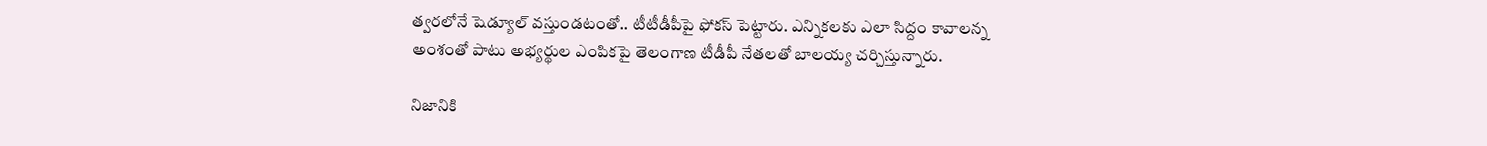త్వరలోనే షెడ్యూల్ వస్తుండటంతో.. టీటీడీపీపై ఫోకస్ పెట్టారు. ఎన్నికలకు ఎలా సిద్దం కావాలన్న అంశంతో పాటు అభ్యర్థుల ఎంపికపై తెలంగాణ టీడీపీ నేతలతో బాలయ్య చర్చిస్తున్నారు.

నిజానికి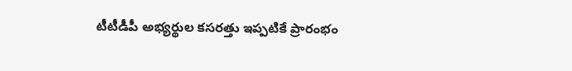టీటీడీపీ అభ్యర్థుల కసరత్తు ఇప్పటికే ప్రారంభం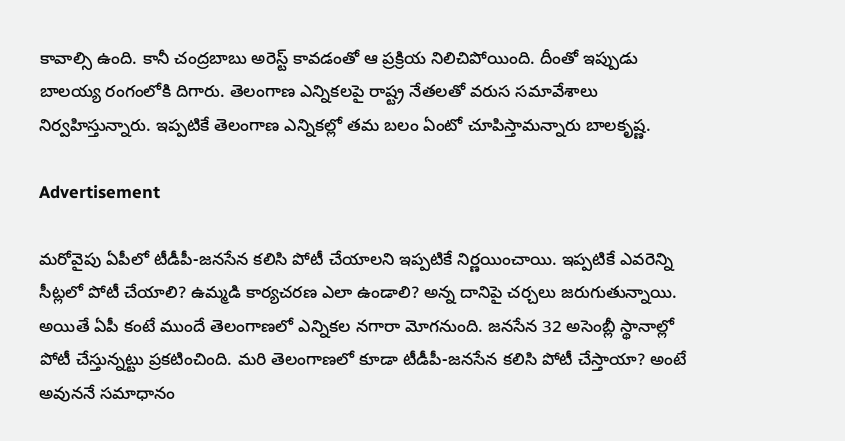కావాల్సి ఉంది. కానీ చంద్రబాబు అరెస్ట్ కావడంతో ఆ ప్రక్రియ నిలిచిపోయింది. దీంతో ఇప్పుడు బాలయ్య రంగంలోకి దిగారు. తెలంగాణ ఎన్నికలపై రాష్ట్ర నేతలతో వరుస సమావేశాలు నిర్వహిస్తున్నారు. ఇప్పటికే తెలంగాణ ఎన్నికల్లో తమ బలం ఏంటో చూపిస్తామన్నారు బాలకృష్ణ.

Advertisement

మరోవైపు ఏపీలో టీడీపీ-జనసేన కలిసి పోటీ చేయాలని ఇప్పటికే నిర్ణయించాయి. ఇప్పటికే ఎవరెన్ని సీట్లలో పోటీ చేయాలి? ఉమ్మడి కార్యచరణ ఎలా ఉండాలి? అన్న దానిపై చర్చలు జరుగుతున్నాయి. అయితే ఏపీ కంటే ముందే తెలంగాణలో ఎన్నికల నగారా మోగనుంది. జనసేన 32 అసెంబ్లీ స్థానాల్లో పోటీ చేస్తున్నట్టు ప్రకటించింది. మరి తెలంగాణలో కూడా టీడీపీ-జనసేన కలిసి పోటీ చేస్తాయా? అంటే అవుననే సమాధానం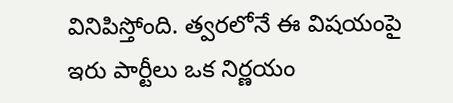వినిపిస్తోంది. త్వరలోనే ఈ విషయంపై ఇరు పార్టీలు ఒక నిర్ణయం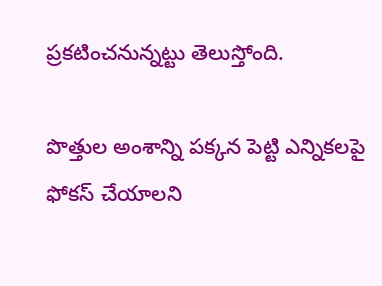ప్రకటించనున్నట్టు తెలుస్తోంది.

పొత్తుల అంశాన్ని పక్కన పెట్టి ఎన్నికలపై ఫోకస్‌ చేయాలని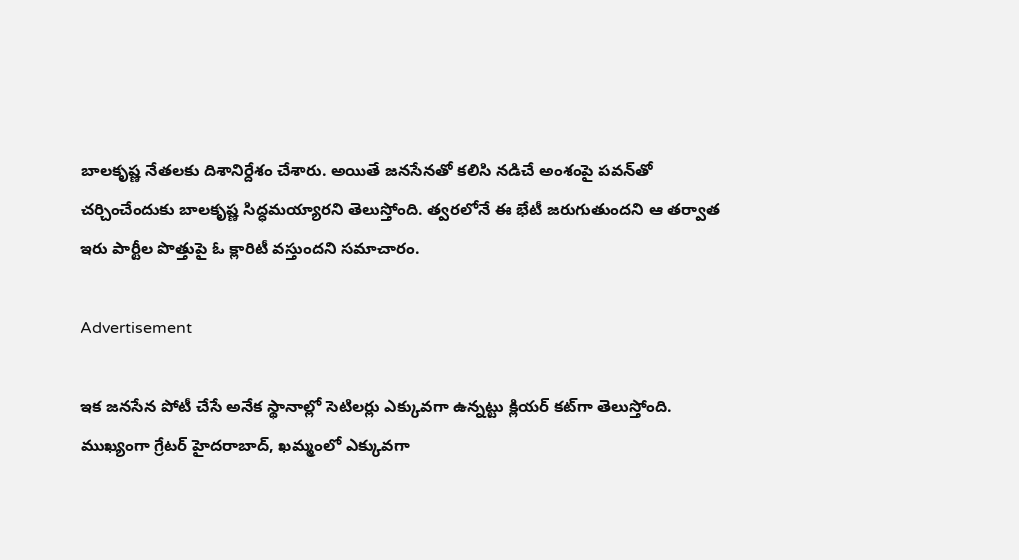బాలకృష్ణ నేతలకు దిశానిర్దేశం చేశారు. అయితే జనసేనతో కలిసి నడిచే అంశంపై పవన్‌తో చర్చించేందుకు బాలకృష్ణ సిద్ధమయ్యారని తెలుస్తోంది. త్వరలోనే ఈ భేటీ జరుగుతుందని ఆ తర్వాత ఇరు పార్టీల పొత్తుపై ఓ క్లారిటీ వస్తుందని సమాచారం.

Advertisement

ఇక జనసేన పోటీ చేసే అనేక స్థానాల్లో సెటిలర్లు ఎక్కువగా ఉన్నట్టు క్లియర్‌ కట్‌గా తెలుస్తోంది. ముఖ్యంగా గ్రేటర్‌ హైదరాబాద్‌, ఖమ్మంలో ఎక్కువగా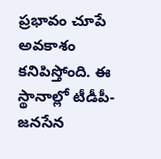ప్రభావం చూపే అవకాశం కనిపిస్తోంది. ఈ స్థానాల్లో టీడీపీ-జనసేన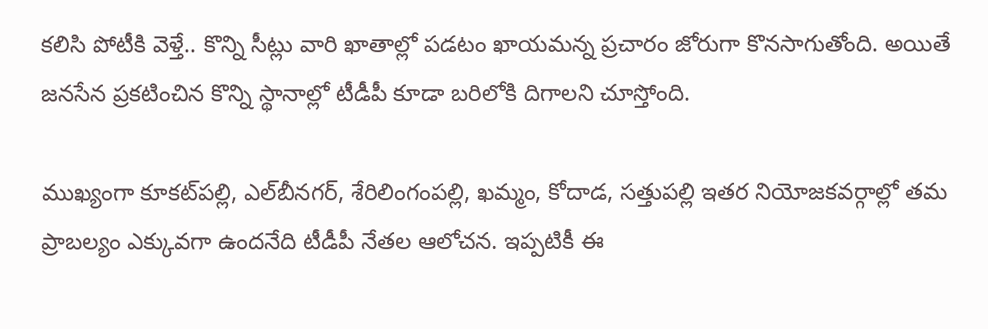కలిసి పోటీకి వెళ్తే.. కొన్ని సీట్లు వారి ఖాతాల్లో పడటం ఖాయమన్న ప్రచారం జోరుగా కొనసాగుతోంది. అయితే జనసేన ప్రకటించిన కొన్ని స్థానాల్లో టీడీపీ కూడా బరిలోకి దిగాలని చూస్తోంది.

ముఖ్యంగా కూకట్‌పల్లి, ఎల్‌బీనగర్‌, శేరిలింగంపల్లి, ఖమ్మం, కోదాడ, సత్తుపల్లి ఇతర నియోజకవర్గాల్లో తమ ప్రాబల్యం ఎక్కువగా ఉందనేది టీడీపీ నేతల ఆలోచన. ఇప్పటికీ ఈ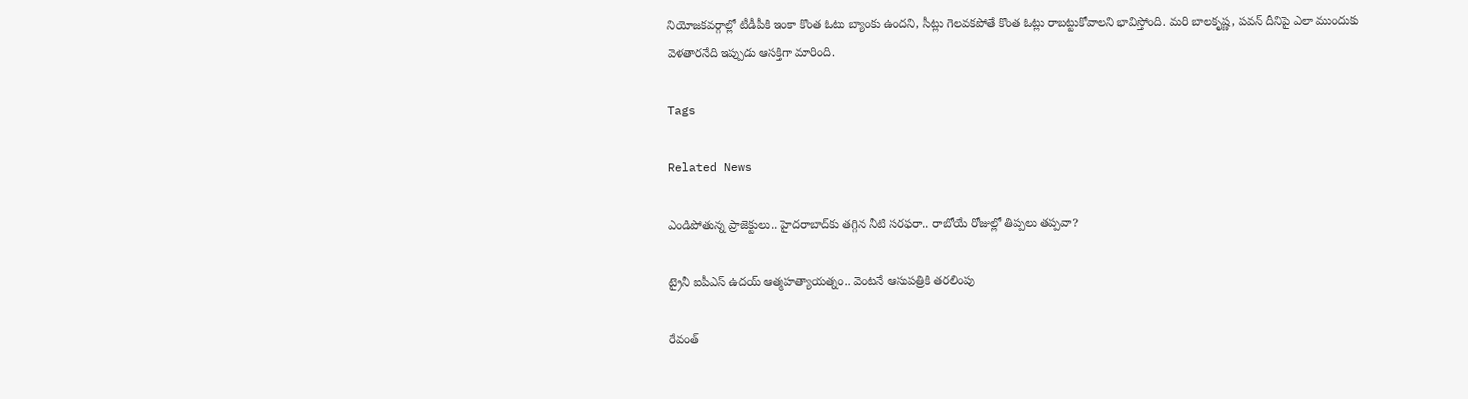నియోజకవర్గాల్లో టీడీపీకి ఇంకా కొంత ఓటు బ్యాంకు ఉందని, సీట్లు గెలవకపోతే కొంత ఓట్లు రాబట్టుకోవాలని భావిస్తోంది. మరి బాలకృష్ణ, పవన్‌ దీనిపై ఎలా ముందుకు వెళతారనేది ఇప్పుడు ఆసక్తిగా మారింది.

Tags

Related News

ఎండిపోతున్న ప్రాజెక్టులు.. హైదరాబాద్‌కు తగ్గిన నీటి సరఫరా.. రాబోయే రోజుల్లో తిప్పలు తప్పవా?

ట్రైనీ ఐపీఎస్‌ ఉదయ్‌ ఆత్మహత్యాయత్నం.. వెంటనే ఆసుపత్రికి తరలింపు

రేవంత్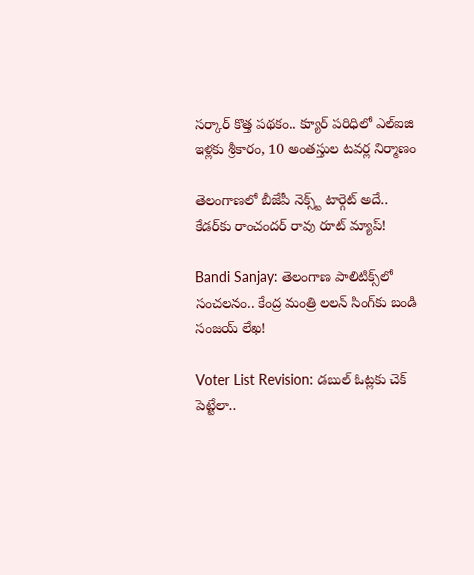సర్కార్ కొత్త పథకం.. క్యూర్ పరిధిలో ఎల్ఐజి ఇళ్లకు శ్రీకారం, 10 అంతస్తుల టవర్ల నిర్మాణం

తెలంగాణలో బీజేపీ నెక్స్ట్ టార్గెట్ అదే.. కేడర్‌కు రాంచందర్ రావు రూట్ మ్యాప్!

Bandi Sanjay: తెలంగాణ పాలిటిక్స్‌లో సంచలనం.. కేంద్ర మంత్రి లలన్ సింగ్‌కు బండి సంజయ్ లేఖ!

Voter List Revision: డబుల్ ఓట్లకు చెక్ పెట్టేలా..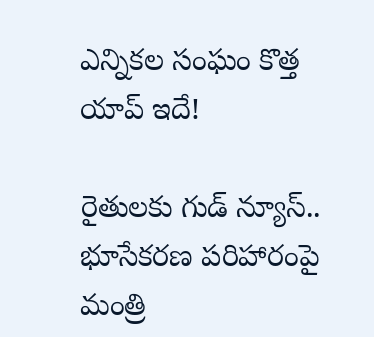ఎన్నికల సంఘం కొత్త యాప్ ఇదే!

రైతులకు గుడ్ న్యూస్.. భూసేకరణ పరిహారంపై మంత్రి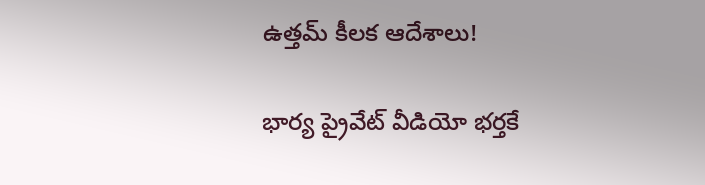ఉత్తమ్ కీలక ఆదేశాలు!

భార్య ప్రైవేట్ వీడియో భర్తకే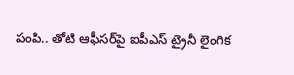పంపి.. తోటి ఆఫీసర్‌పై ఐపీఎస్ ట్రైనీ లైంగిక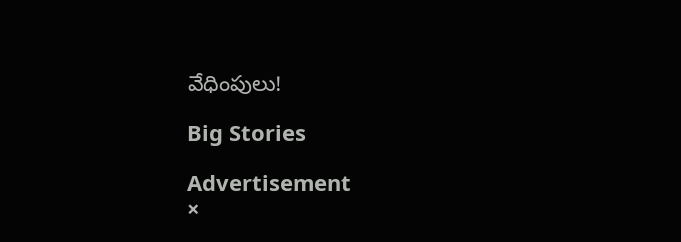వేధింపులు!

Big Stories

Advertisement
×